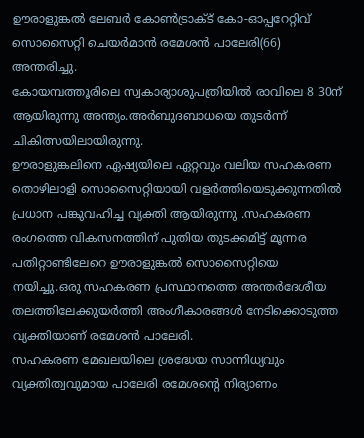ഊരാളുങ്കൽ ലേബർ കോൺട്രാക്ട് കോ-ഓപ്പറേറ്റിവ് സൊസൈറ്റി ചെയർമാൻ രമേശൻ പാലേരി(66) അന്തരിച്ചു.
കോയമ്പത്തൂരിലെ സ്വകാര്യാശുപത്രിയിൽ രാവിലെ 8 30ന് ആയിരുന്നു അന്ത്യം.അർബുദബാധയെ തുടർന്ന് ചികിത്സയിലായിരുന്നു.
ഊരാളുങ്കലിനെ ഏഷ്യയിലെ ഏറ്റവും വലിയ സഹകരണ തൊഴിലാളി സൊസൈറ്റിയായി വളർത്തിയെടുക്കുന്നതിൽ പ്രധാന പങ്കുവഹിച്ച വ്യക്തി ആയിരുന്നു .സഹകരണ രംഗത്തെ വികസനത്തിന് പുതിയ തുടക്കമിട്ട് മൂന്നര പതിറ്റാണ്ടിലേറെ ഊരാളുങ്കൽ സൊസൈറ്റിയെ നയിച്ചു.ഒരു സഹകരണ പ്രസ്ഥാനത്തെ അന്തർദേശീയ തലത്തിലേക്കുയർത്തി അംഗീകാരങ്ങൾ നേടിക്കൊടുത്ത വ്യക്തിയാണ് രമേശൻ പാലേരി.
സഹകരണ മേഖലയിലെ ശ്രദ്ധേയ സാന്നിധ്യവും വ്യക്തിത്വവുമായ പാലേരി രമേശന്റെ നിര്യാണം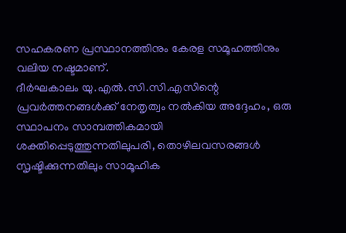സഹകരണ പ്രസ്ഥാനത്തിനും കേരള സമൂഹത്തിനും വലിയ നഷ്ടമാണ്.
ദീർഘകാലം യു.എൽ.സി.സി.എസിന്റെ പ്രവർത്തനങ്ങൾക്ക് നേതൃത്വം നൽകിയ അദ്ദേഹം, ഒരു സ്ഥാപനം സാമ്പത്തികമായി ശക്തിപ്പെടുത്തുന്നതിലുപരി, തൊഴിലവസരങ്ങൾ സൃഷ്ടിക്കുന്നതിലും സാമൂഹിക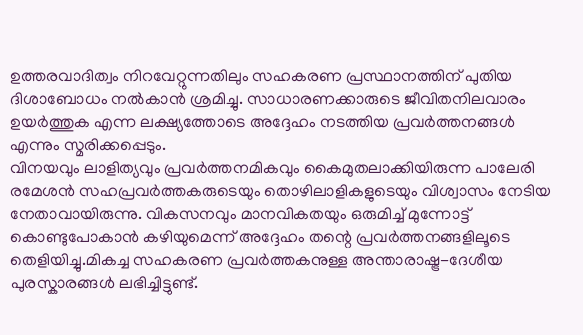ഉത്തരവാദിത്വം നിറവേറ്റുന്നതിലും സഹകരണ പ്രസ്ഥാനത്തിന് പുതിയ ദിശാബോധം നൽകാൻ ശ്രമിച്ചു. സാധാരണക്കാരുടെ ജീവിതനിലവാരം ഉയർത്തുക എന്ന ലക്ഷ്യത്തോടെ അദ്ദേഹം നടത്തിയ പ്രവർത്തനങ്ങൾ എന്നും സ്മരിക്കപ്പെടും.
വിനയവും ലാളിത്യവും പ്രവർത്തനമികവും കൈമുതലാക്കിയിരുന്ന പാലേരി രമേശൻ സഹപ്രവർത്തകരുടെയും തൊഴിലാളികളുടെയും വിശ്വാസം നേടിയ നേതാവായിരുന്നു. വികസനവും മാനവികതയും ഒരുമിച്ച് മുന്നോട്ട് കൊണ്ടുപോകാൻ കഴിയുമെന്ന് അദ്ദേഹം തന്റെ പ്രവർത്തനങ്ങളിലൂടെ തെളിയിച്ചു.മികച്ച സഹകരണ പ്രവർത്തകനുള്ള അന്താരാഷ്ട്ര-ദേശീയ പുരസ്കാരങ്ങൾ ലഭിച്ചിട്ടുണ്ട്.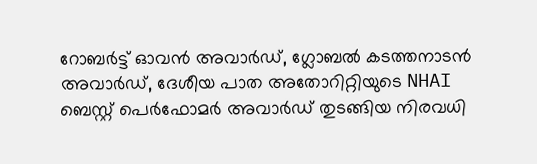റോബർട്ട് ഓവൻ അവാർഡ്, ഗ്ലോബൽ കടത്തനാടൻ അവാർഡ്, ദേശീയ പാത അതോറിറ്റിയുടെ NHAI ബെസ്റ്റ് പെർഫോമർ അവാർഡ് തുടങ്ങിയ നിരവധി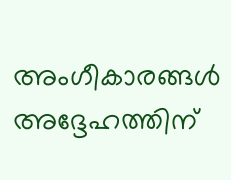അംഗീകാരങ്ങൾ അദ്ദേഹത്തിന്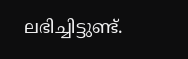ലഭിച്ചിട്ടുണ്ട്.